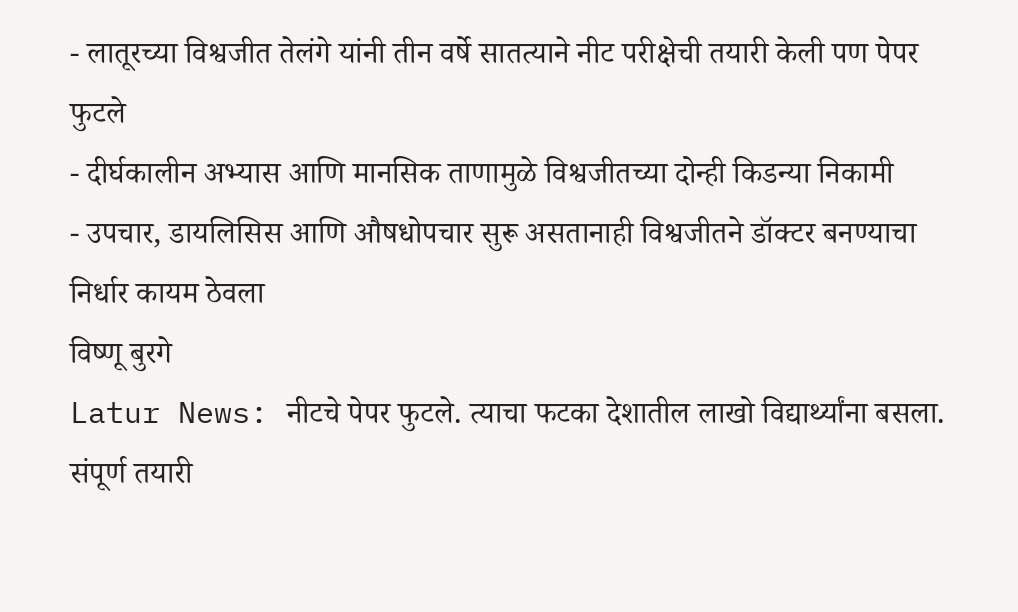- लातूरच्या विश्वजीत तेलंगे यांनी तीन वर्षे सातत्याने नीट परीक्षेची तयारी केली पण पेपर फुटले
- दीर्घकालीन अभ्यास आणि मानसिक ताणामुळे विश्वजीतच्या दोन्ही किडन्या निकामी
- उपचार, डायलिसिस आणि औषधोपचार सुरू असतानाही विश्वजीतने डॉक्टर बनण्याचा निर्धार कायम ठेवला
विष्णू बुरगे
Latur News: नीटचे पेपर फुटले. त्याचा फटका देशातील लाखो विद्यार्थ्यांना बसला. संपूर्ण तयारी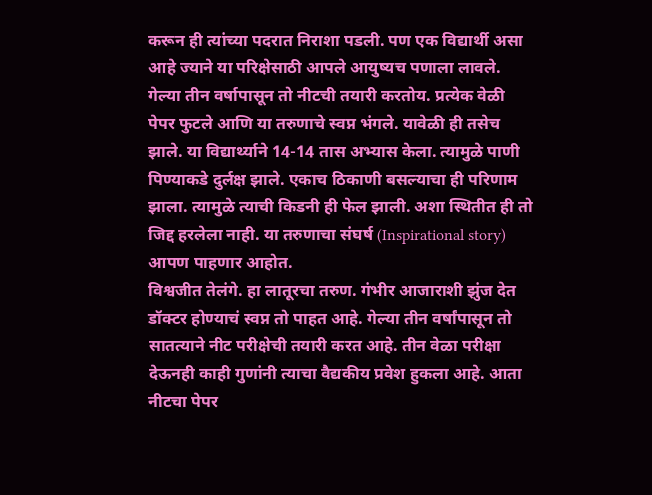करून ही त्यांच्या पदरात निराशा पडली. पण एक विद्यार्थी असा आहे ज्याने या परिक्षेसाठी आपले आयुष्यच पणाला लावले. गेल्या तीन वर्षापासून तो नीटची तयारी करतोय. प्रत्येक वेळी पेपर फुटले आणि या तरुणाचे स्वप्न भंगले. यावेळी ही तसेच झाले. या विद्यार्थ्याने 14-14 तास अभ्यास केला. त्यामुळे पाणी पिण्याकडे दुर्लक्ष झाले. एकाच ठिकाणी बसल्याचा ही परिणाम झाला. त्यामुळे त्याची किडनी ही फेल झाली. अशा स्थितीत ही तो जिद्द हरलेला नाही. या तरुणाचा संघर्ष (Inspirational story) आपण पाहणार आहोत.
विश्वजीत तेलंगे. हा लातूरचा तरुण. गंभीर आजाराशी झुंज देत डॉक्टर होण्याचं स्वप्न तो पाहत आहे. गेल्या तीन वर्षांपासून तो सातत्याने नीट परीक्षेची तयारी करत आहे. तीन वेळा परीक्षा देऊनही काही गुणांनी त्याचा वैद्यकीय प्रवेश हुकला आहे. आता नीटचा पेपर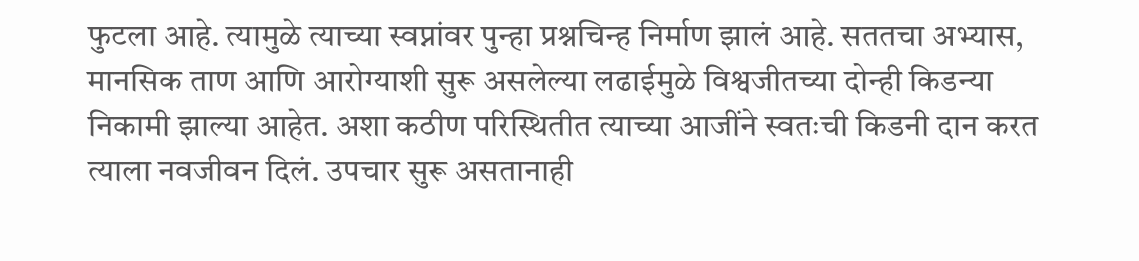फुटला आहे. त्यामुळे त्याच्या स्वप्नांवर पुन्हा प्रश्नचिन्ह निर्माण झालं आहे. सततचा अभ्यास, मानसिक ताण आणि आरोग्याशी सुरू असलेल्या लढाईमुळे विश्वजीतच्या दोन्ही किडन्या निकामी झाल्या आहेत. अशा कठीण परिस्थितीत त्याच्या आजींने स्वतःची किडनी दान करत त्याला नवजीवन दिलं. उपचार सुरू असतानाही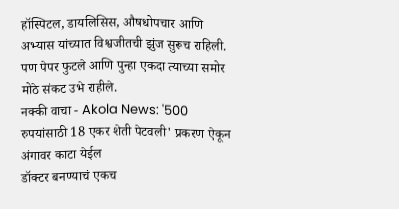हॉस्पिटल, डायलिसिस, औषधोपचार आणि अभ्यास यांच्यात विश्वजीतची झुंज सुरूच राहिली. पण पेपर फुटले आणि पुन्हा एकदा त्याच्या समोर मोठे संकट उभे राहीले.
नक्की वाचा - Akola News: '500 रुपयांसाठी 18 एकर शेती पेटवली' प्रकरण ऐकून अंगावर काटा येईल
डॉक्टर बनण्याचं एकच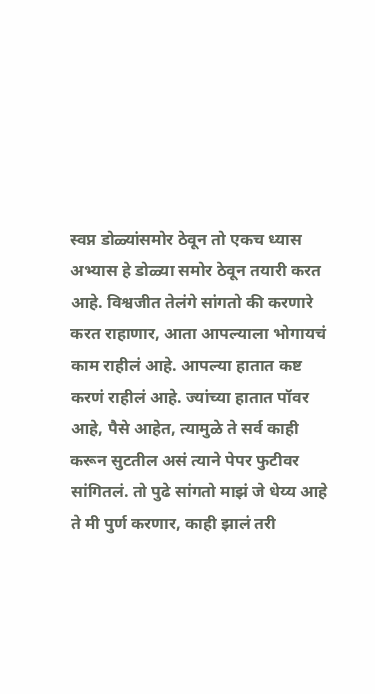स्वप्न डोळ्यांसमोर ठेवून तो एकच ध्यास अभ्यास हे डोळ्या समोर ठेवून तयारी करत आहे. विश्वजीत तेलंगे सांगतो की करणारे करत राहाणार, आता आपल्याला भोगायचं काम राहीलं आहे. आपल्या हातात कष्ट करणं राहीलं आहे. ज्यांच्या हातात पॉवर आहे, पैसे आहेत, त्यामुळे ते सर्व काही करून सुटतील असं त्याने पेपर फुटीवर सांगितलं. तो पुढे सांगतो माझं जे धेय्य आहे ते मी पुर्ण करणार, काही झालं तरी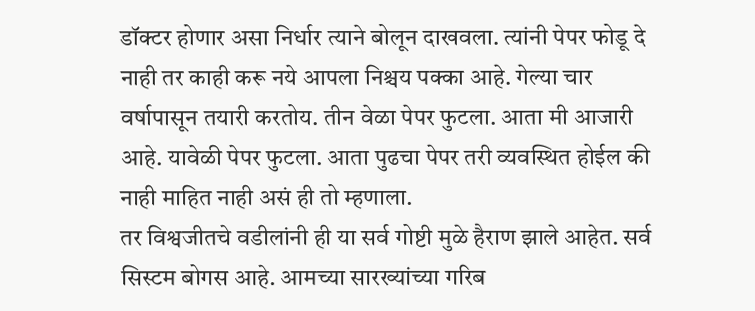डॉक्टर होणार असा निर्धार त्याने बोलून दाखवला. त्यांनी पेपर फोडू दे नाही तर काही करू नये आपला निश्चय पक्का आहे. गेल्या चार वर्षापासून तयारी करतोय. तीन वेळा पेपर फुटला. आता मी आजारी आहे. यावेळी पेपर फुटला. आता पुढचा पेपर तरी व्यवस्थित होईल की नाही माहित नाही असं ही तो म्हणाला.
तर विश्वजीतचे वडीलांनी ही या सर्व गोष्टी मुळे हैराण झाले आहेत. सर्व सिस्टम बोगस आहे. आमच्या सारख्यांच्या गरिब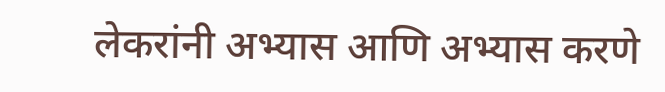लेकरांनी अभ्यास आणि अभ्यास करणे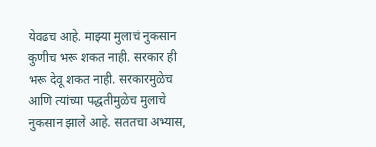येवढच आहे. माझ्या मुलाचं नुकसान कुणीच भरू शकत नाही. सरकार ही भरू देवू शकत नाही. सरकारमुळेच आणि त्यांच्या पद्धतीमुळेच मुलाचे नुकसान झाले आहे. सततचा अभ्यास,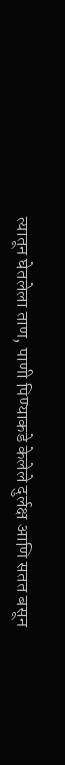त्यातून घेतलेला ताण, पाणी पिण्याकडे केलेले दुर्लक्ष आणि सतत बसून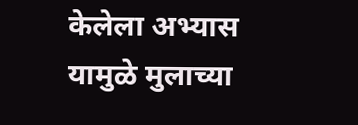केलेला अभ्यास यामुळे मुलाच्या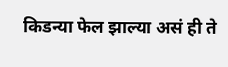किडन्या फेल झाल्या असं ही ते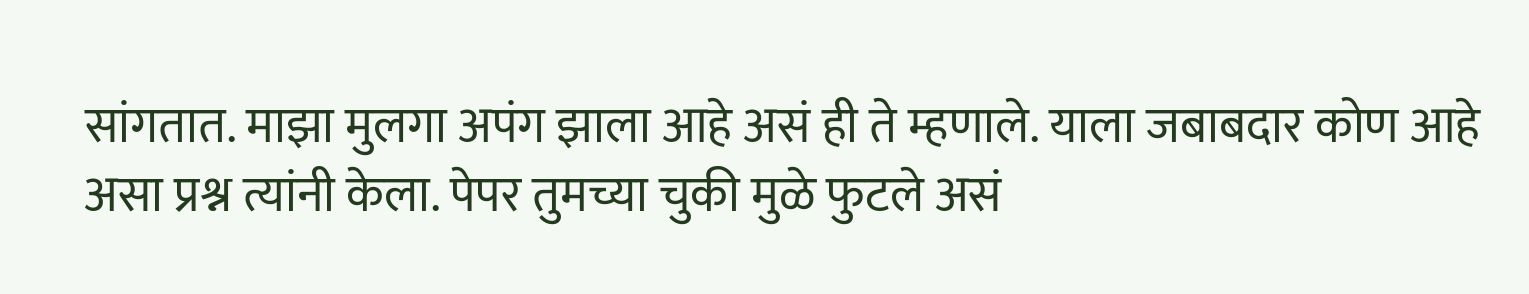सांगतात. माझा मुलगा अपंग झाला आहे असं ही ते म्हणाले. याला जबाबदार कोण आहे असा प्रश्न त्यांनी केला. पेपर तुमच्या चुकी मुळे फुटले असं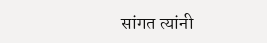सांगत त्यांनी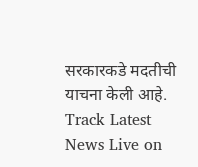सरकारकडे मदतीची याचना केली आहे.
Track Latest News Live on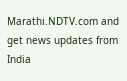Marathi.NDTV.com and get news updates from India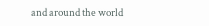and around the world